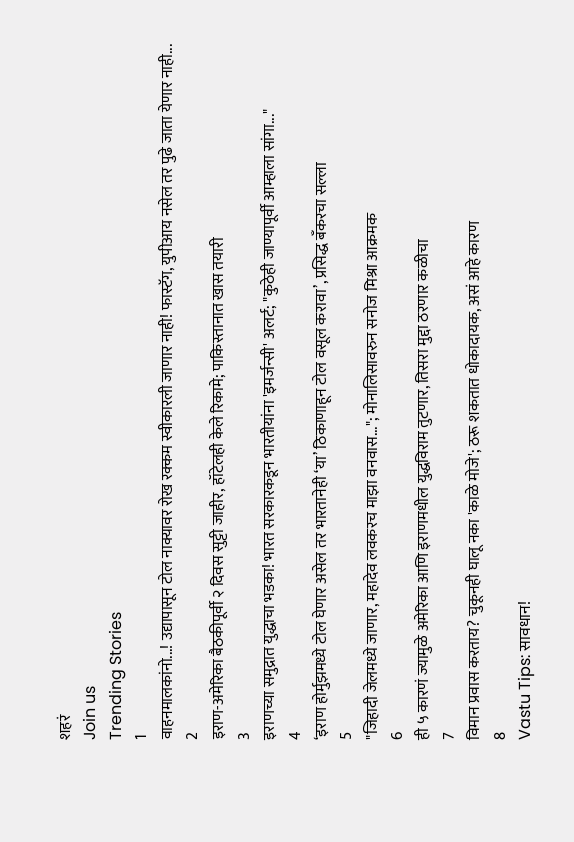शहरं
Join us
Trending Stories
1
वाहनमालकांनो...! उद्यापासून टोल नाक्यावर रोख रक्कम स्वीकारली जाणार नाही! फास्टॅग, युपीआय नसेल तर पुढे जाता येणार नाही...
2
इराण-अमेरिका बैठकीपूर्वी २ दिवस सुट्टी जाहीर, हॉटेलही केले रिकामे; पाकिस्तानात खास तयारी
3
इराणच्या समुद्रात युद्धाचा भडका! भारत सरकारकडून भारतीयांना 'इमर्जन्सी' अलर्ट; "कुठेही जाण्यापूर्वी आम्हाला सांगा..."
4
‘इराण होर्मुझमध्ये टोल घेणार असेल तर भारतानेही ‘या’ ठिकाणाहून टोल वसूल करावा’, प्रसिद्ध बँकरचा सल्ला
5
"जिहादी जेलमध्ये जाणार, महादेव लवकरच माझा वनवास..."; मोनालिसावरुन सनोज मिश्रा आक्रमक
6
ही ५ कारणं ज्यामुळे अमेरिका आणि इराणमधील युद्धविराम तुटणार, तिसरा मुद्दा ठरणार कळीचा
7
विमान प्रवास करताय? चुकूनही घालू नका 'काळे मोजे'; ठरू शकतात धोकादायक, असं आहे कारण
8
Vastu Tips: सावधान!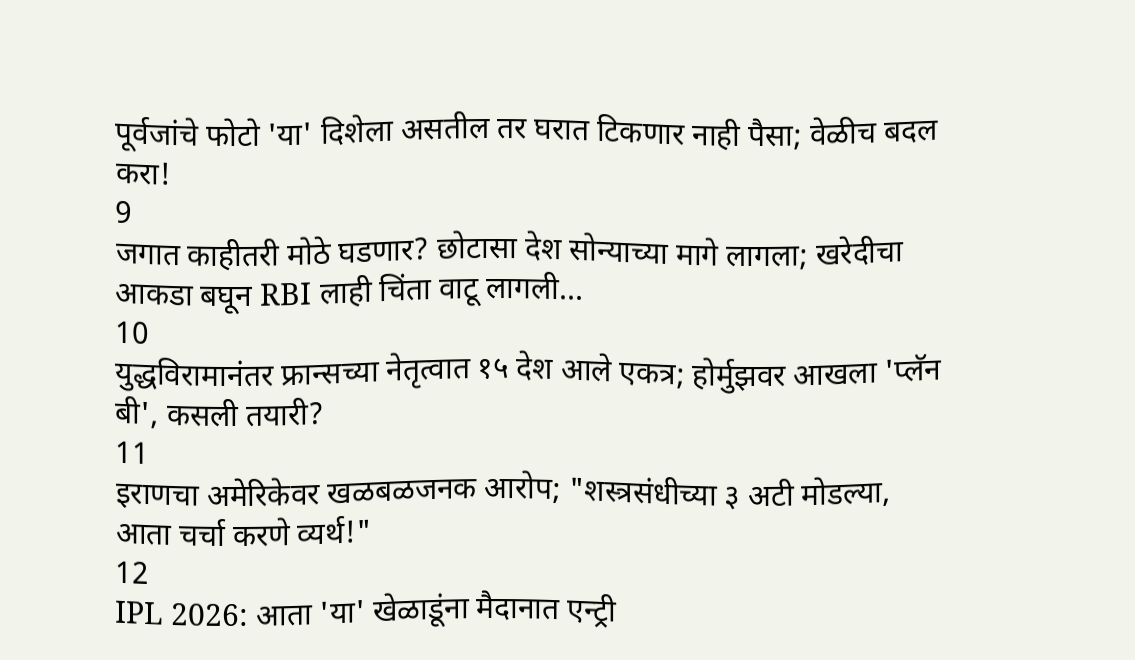पूर्वजांचे फोटो 'या' दिशेला असतील तर घरात टिकणार नाही पैसा; वेळीच बदल करा!
9
जगात काहीतरी मोठे घडणार? छोटासा देश सोन्याच्या मागे लागला; खरेदीचा आकडा बघून RBI लाही चिंता वाटू लागली...
10
युद्धविरामानंतर फ्रान्सच्या नेतृत्वात १५ देश आले एकत्र; होर्मुझवर आखला 'प्लॅन बी', कसली तयारी?
11
इराणचा अमेरिकेवर खळबळजनक आरोप; "शस्त्रसंधीच्या ३ अटी मोडल्या, आता चर्चा करणे व्यर्थ!"
12
IPL 2026: आता 'या' खेळाडूंना मैदानात एन्ट्री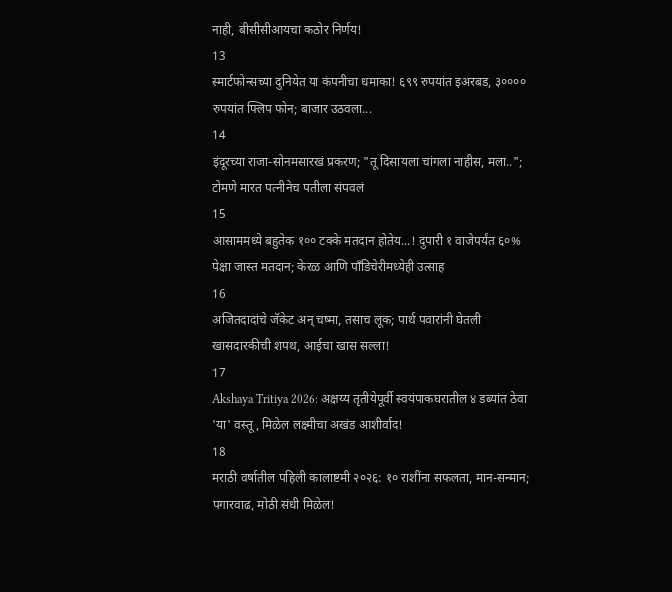नाही, बीसीसीआयचा कठोर निर्णय!
13
स्मार्टफोन्सच्या दुनियेत या कंपनीचा धमाका! ६९९ रुपयांत इअरबड, ३०००० रुपयांत फ्लिप फोन; बाजार उठवला...
14
इंदूरच्या राजा-सोनमसारखं प्रकरण; "तू दिसायला चांगला नाहीस, मला..";  टोमणे मारत पत्नीनेच पतीला संपवलं
15
आसाममध्ये बहुतेक १०० टक्के मतदान होतेय...! दुपारी १ वाजेपर्यंत ६०% पेक्षा जास्त मतदान; केरळ आणि पाँडिचेरीमध्येही उत्साह
16
अजितदादांचे जॅकेट अन् चष्मा, तसाच लूक; पार्थ पवारांनी घेतली खासदारकीची शपथ, आईचा खास सल्ला!
17
Akshaya Tritiya 2026: अक्षय्य तृतीयेपूर्वी स्वयंपाकघरातील ४ डब्यांत ठेवा 'या' वस्तू, मिळेल लक्ष्मीचा अखंड आशीर्वाद!
18
मराठी वर्षातील पहिली कालाष्टमी २०२६: १० राशींना सफलता, मान-सन्मान; पगारवाढ, मोठी संधी मिळेल!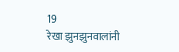19
रेखा झुनझुनवालांनी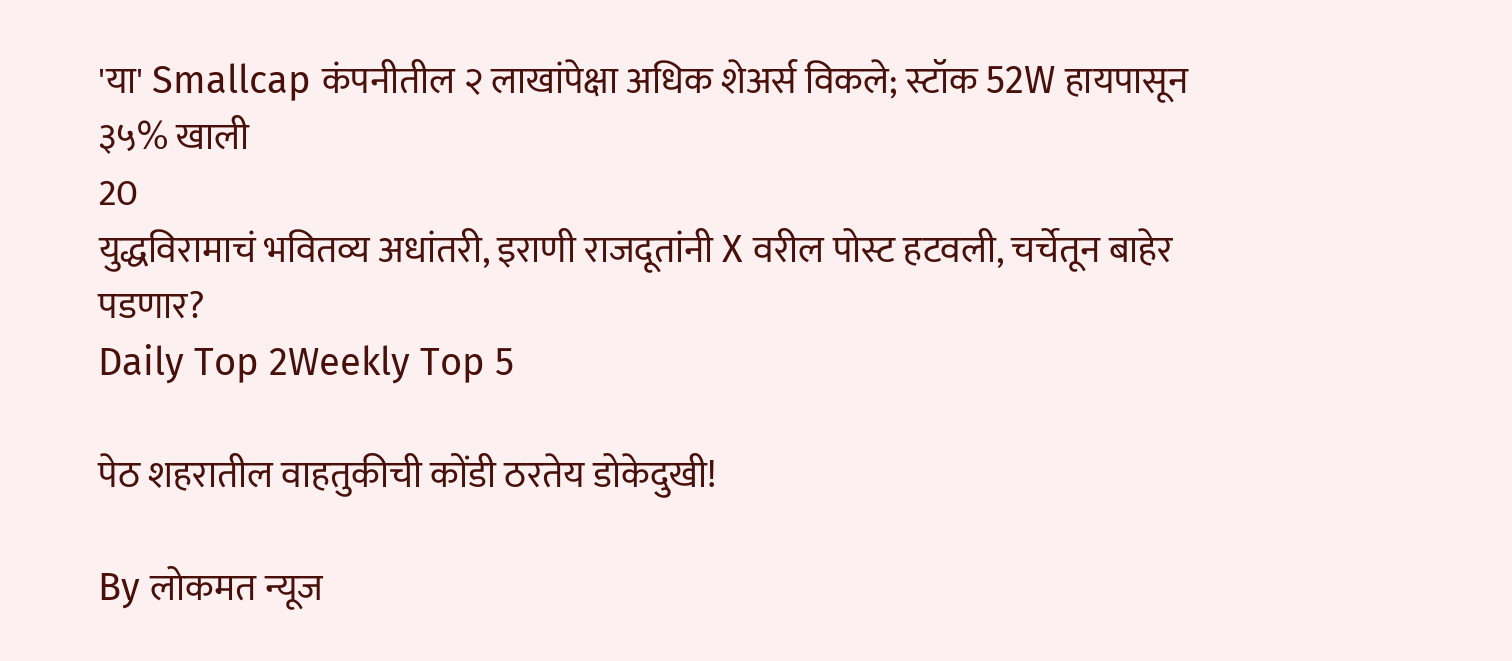'या' Smallcap कंपनीतील २ लाखांपेक्षा अधिक शेअर्स विकले; स्टॉक 52W हायपासून ३५% खाली
20
युद्धविरामाचं भवितव्य अधांतरी, इराणी राजदूतांनी X वरील पोस्ट हटवली, चर्चेतून बाहेर पडणार?
Daily Top 2Weekly Top 5

पेठ शहरातील वाहतुकीची कोंडी ठरतेय डोकेदुखी!

By लोकमत न्यूज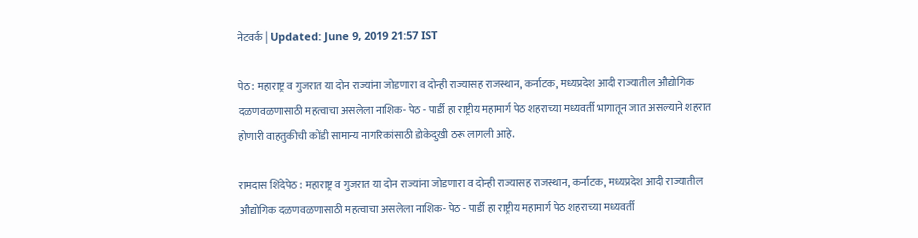नेटवर्क | Updated: June 9, 2019 21:57 IST

पेठ : महाराष्ट्र व गुजरात या दोन राज्यांना जोडणारा व दोन्ही राज्यासह राजस्थान, कर्नाटक, मध्यप्रदेश आदी राज्यातील औद्योगिक दळणवळणासाठी महत्वाचा असलेला नाशिक- पेठ - पार्डी हा राष्ट्रीय महामार्ग पेठ शहराच्या मध्यवर्ती भागातून जात असल्याने शहरात होणारी वाहतुकीची कोंडी सामान्य नागरिकांसाठी डोकेदुखी ठरू लागली आहे.

रामदास शिंदेपेठ : महाराष्ट्र व गुजरात या दोन राज्यांना जोडणारा व दोन्ही राज्यासह राजस्थान, कर्नाटक, मध्यप्रदेश आदी राज्यातील औद्योगिक दळणवळणासाठी महत्वाचा असलेला नाशिक- पेठ - पार्डी हा राष्ट्रीय महामार्ग पेठ शहराच्या मध्यवर्ती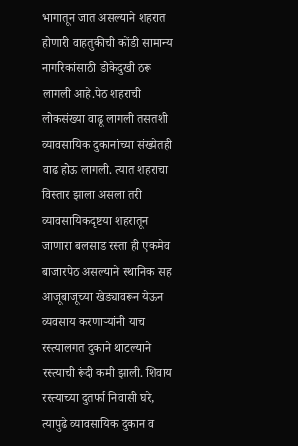भागातून जात असल्याने शहरात होणारी वाहतुकीची कोंडी सामान्य नागरिकांसाठी डोकेदुखी ठरू लागली आहे.पेठ शहराची लोकसंख्या वाढू लागली तसतशी व्यावसायिक दुकानांच्या संख्येतही वाढ होऊ लागली. त्यात शहराचा विस्तार झाला असला तरी व्यावसायिकदृष्टया शहरातून जाणारा बलसाड रस्ता ही एकमेव बाजारपेठ असल्याने स्थानिक सह आजूबाजूच्या खेड्यावरून येऊन व्यवसाय करणाऱ्यांनी याच रस्त्यालगत दुकाने थाटल्याने रस्त्याची रूंदी कमी झाली. शिवाय रस्त्याच्या दुतर्फा निवासी घरे, त्यापुढे व्यावसायिक दुकान व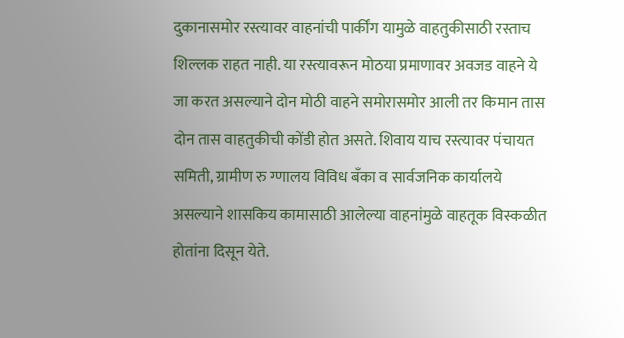दुकानासमोर रस्त्यावर वाहनांची पार्कींग यामुळे वाहतुकीसाठी रस्ताच शिल्लक राहत नाही. या रस्त्यावरून मोठया प्रमाणावर अवजड वाहने ये जा करत असल्याने दोन मोठी वाहने समोरासमोर आली तर किमान तास दोन तास वाहतुकीची कोंडी होत असते. शिवाय याच रस्त्यावर पंचायत समिती, ग्रामीण रु ग्णालय विविध बँका व सार्वजनिक कार्यालये असल्याने शासकिय कामासाठी आलेल्या वाहनांमुळे वाहतूक विस्कळीत होतांना दिसून येते.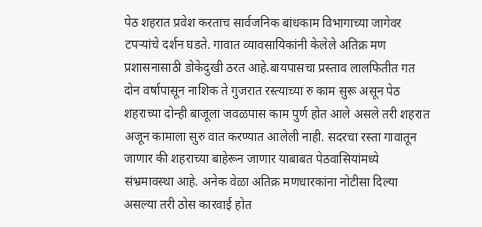पेठ शहरात प्रवेश करताच सार्वजनिक बांधकाम विभागाच्या जागेवर टपऱ्यांचे दर्शन घडते. गावात व्यावसायिकांनी केलेले अतिक्र मण प्रशासनासाठी डोकेदुखी ठरत आहे.बायपासचा प्रस्ताव लालफितीत गत दोन वर्षापासून नाशिक ते गुजरात रस्त्याच्या रु काम सुरू असून पेठ शहराच्या दोन्ही बाजूला जवळपास काम पुर्ण होत आले असले तरी शहरात अजून कामाला सुरु वात करण्यात आलेली नाही. सदरचा रस्ता गावातून जाणार की शहराच्या बाहेरून जाणार याबाबत पेठवासियांमध्ये संभ्रमावस्था आहे. अनेक वेळा अतिक्र मणधारकांना नोटीसा दिल्या असल्या तरी ठोस कारवाई होत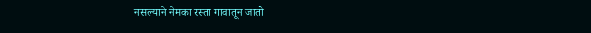नसल्याने नेमका रस्ता गावातून जातो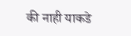की नाही याकडे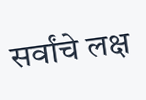सर्वांचे लक्ष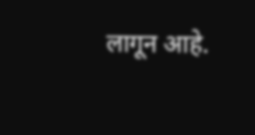लागून आहे.